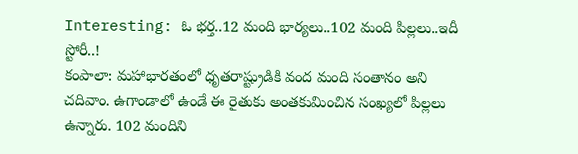Interesting: ఓ భర్త..12 మంది భార్యలు..102 మంది పిల్లలు..ఇదీ స్టోరీ..!
కంపాలా: మహాభారతంలో ధృతరాష్ట్రుడికి వంద మంది సంతానం అని చదివాం. ఉగాండాలో ఉండే ఈ రైతుకు అంతకుమించిన సంఖ్యలో పిల్లలు ఉన్నారు. 102 మందిని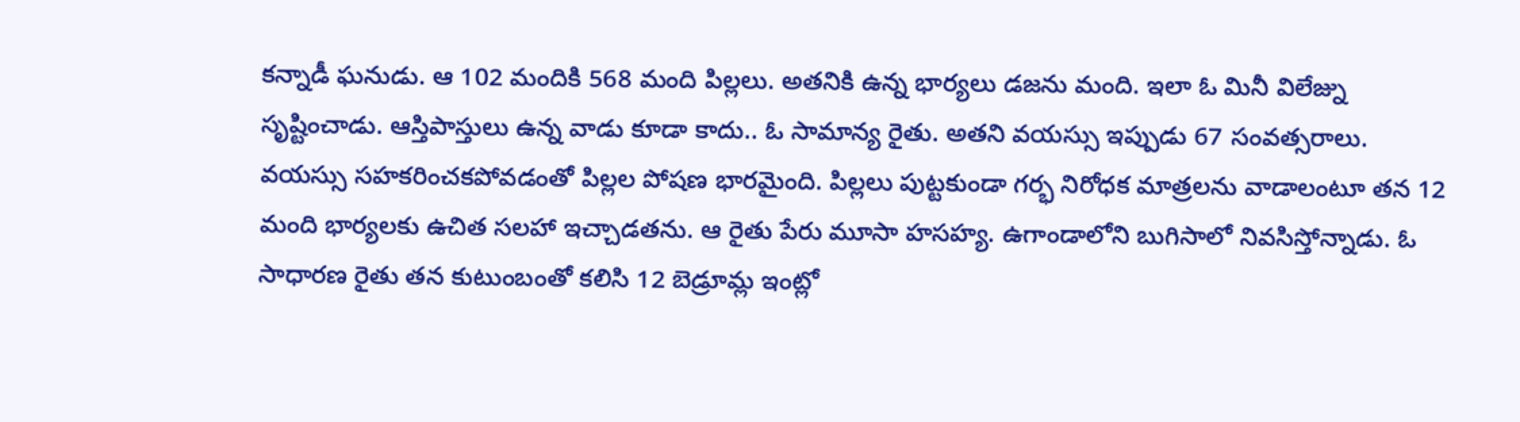కన్నాడీ ఘనుడు. ఆ 102 మందికి 568 మంది పిల్లలు. అతనికి ఉన్న భార్యలు డజను మంది. ఇలా ఓ మినీ విలేజ్ను సృష్టించాడు. ఆస్తిపాస్తులు ఉన్న వాడు కూడా కాదు.. ఓ సామాన్య రైతు. అతని వయస్సు ఇప్పుడు 67 సంవత్సరాలు.
వయస్సు సహకరించకపోవడంతో పిల్లల పోషణ భారమైంది. పిల్లలు పుట్టకుండా గర్భ నిరోధక మాత్రలను వాడాలంటూ తన 12 మంది భార్యలకు ఉచిత సలహా ఇచ్చాడతను. ఆ రైతు పేరు మూసా హసహ్య. ఉగాండాలోని బుగిసాలో నివసిస్తోన్నాడు. ఓ సాధారణ రైతు తన కుటుంబంతో కలిసి 12 బెడ్రూమ్ల ఇంట్లో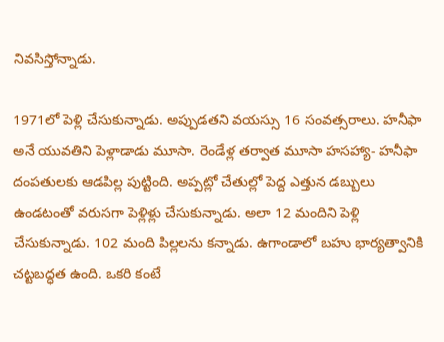నివసిస్తోన్నాడు.

1971లో పెళ్లి చేసుకున్నాడు. అప్పుడతని వయస్సు 16 సంవత్సరాలు. హనీఫా అనే యువతిని పెళ్లాడాడు మూసా. రెండేళ్ల తర్వాత మూసా హసహ్యా- హనీఫా దంపతులకు ఆడపిల్ల పుట్టింది. అప్పట్లో చేతుల్లో పెద్ద ఎత్తున డబ్బులు ఉండటంతో వరుసగా పెళ్లిళ్లు చేసుకున్నాడు. అలా 12 మందిని పెళ్లి చేసుకున్నాడు. 102 మంది పిల్లలను కన్నాడు. ఉగాండాలో బహు భార్యత్వానికి చట్టబద్ధత ఉంది. ఒకరి కంటే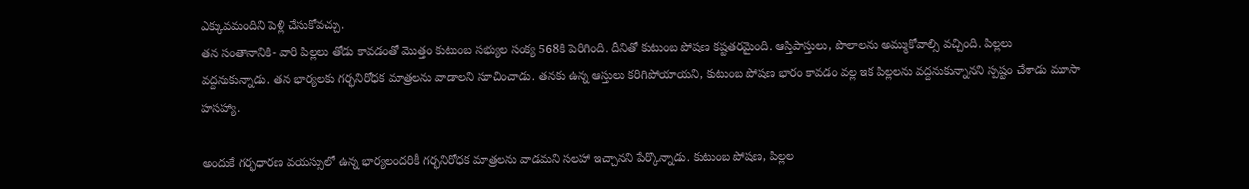ఎక్కువమందిని పెళ్లి చేసుకోవచ్చు.
తన సంతానానికి- వారి పిల్లలు తోడు కావడంతో మొత్తం కుటుంబ సభ్యుల సంక్య 568కి పెరిగింది. దీనితో కుటుంబ పోషణ కష్టతరమైంది. ఆస్తిపాస్తులు, పొలాలను అమ్ముకోవాల్సి వచ్చింది. పిల్లలు వద్దనుకున్నాడు. తన భార్యలకు గర్భనిరోధక మాత్రలను వాడాలని సూచించాడు. తనకు ఉన్న ఆస్తులు కరిగిపోయాయని, కుటుంబ పోషణ భారం కావడం వల్ల ఇక పిల్లలను వద్దనుకున్నానని స్పష్టం చేశాడు మూసా హసహ్యా.

అందుకే గర్భధారణ వయస్సులో ఉన్న భార్యలందరికీ గర్భనిరోధక మాత్రలను వాడమని సలహా ఇచ్చానని పేర్కొన్నాడు. కుటుంబ పోషణ, పిల్లల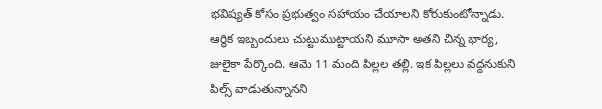భవిష్యత్ కోసం ప్రభుత్వం సహాయం చేయాలని కోరుకుంటోన్నాడు. ఆర్థిక ఇబ్బందులు చుట్టుముట్టాయని మూసా అతని చిన్న భార్య, జులైకా పేర్కొంది. ఆమె 11 మంది పిల్లల తల్లి. ఇక పిల్లలు వద్దనుకుని పిల్స్ వాడుతున్నానని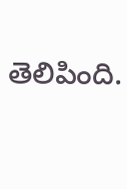తెలిపింది.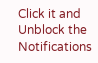Click it and Unblock the Notifications